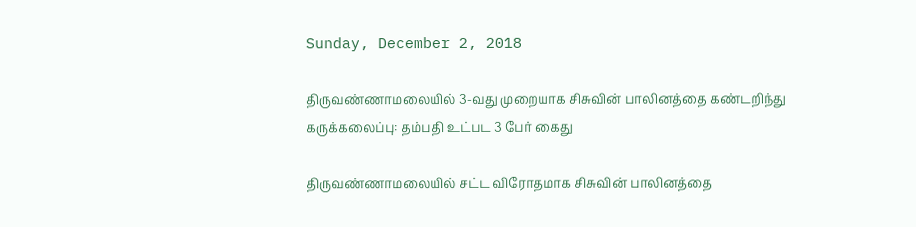Sunday, December 2, 2018

திருவண்ணாமலையில் 3-வது முறையாக சிசுவின் பாலினத்தை கண்டறிந்து கருக்கலைப்பு: தம்பதி உட்பட 3 பேர் கைது

திருவண்ணாமலையில் சட்ட விரோதமாக சிசுவின் பாலினத்தை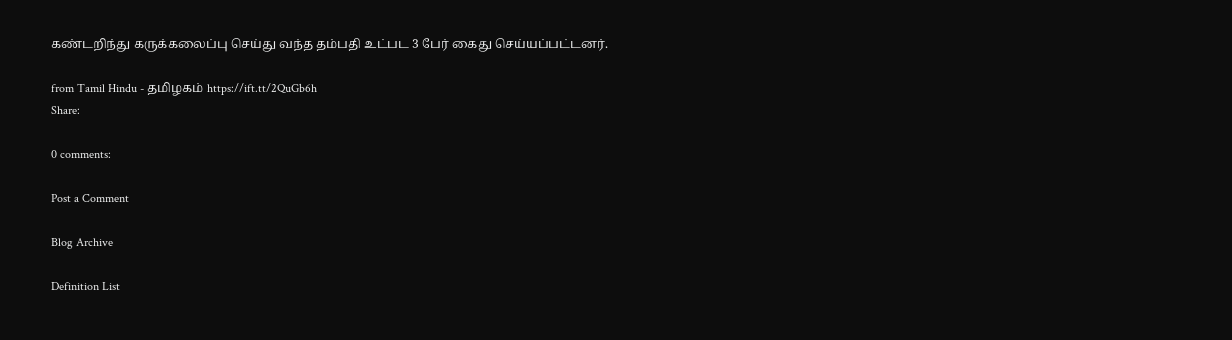கண்டறிந்து கருக்கலைப்பு செய்து வந்த தம்பதி உட்பட 3 பேர் கைது செய்யப்பட்டனர்.

from Tamil Hindu - தமிழகம் https://ift.tt/2QuGb6h
Share:

0 comments:

Post a Comment

Blog Archive

Definition List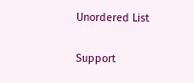Unordered List

Support